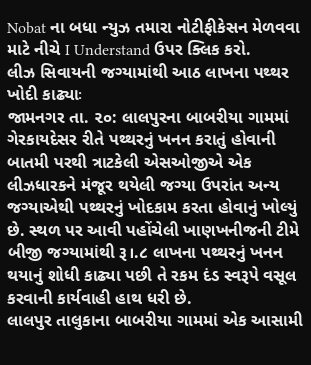Nobat ના બધા ન્યુઝ તમારા નોટીફીકેસન મેળવવા માટે નીચે I Understand ઉપર ક્લિક કરો.
લીઝ સિવાયની જગ્યામાંથી આઠ લાખના પથ્થર ખોદી કાઢ્યાઃ
જામનગર તા. ૨૦: લાલપુરના બાબરીયા ગામમાં ગેરકાયદેસર રીતે પથ્થરનું ખનન કરાતું હોવાની બાતમી પરથી ત્રાટકેલી એસઓજીએ એક લીઝધારકને મંજૂર થયેલી જગ્યા ઉપરાંત અન્ય જગ્યાએથી પથ્થરનું ખોદકામ કરતા હોવાનું ખોલ્યું છે. સ્થળ પર આવી પહોંચેલી ખાણખનીજની ટીમે બીજી જગ્યામાંથી રૂ।.૮ લાખના પથ્થરનું ખનન થયાનું શોધી કાઢ્યા પછી તે રકમ દંડ સ્વરૂપે વસૂલ કરવાની કાર્યવાહી હાથ ધરી છે.
લાલપુર તાલુકાના બાબરીયા ગામમાં એક આસામી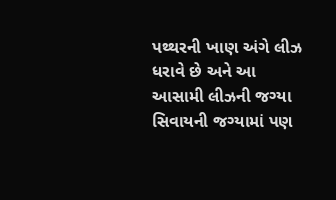પથ્થરની ખાણ અંગે લીઝ ધરાવે છે અને આ આસામી લીઝની જગ્યા સિવાયની જગ્યામાં પણ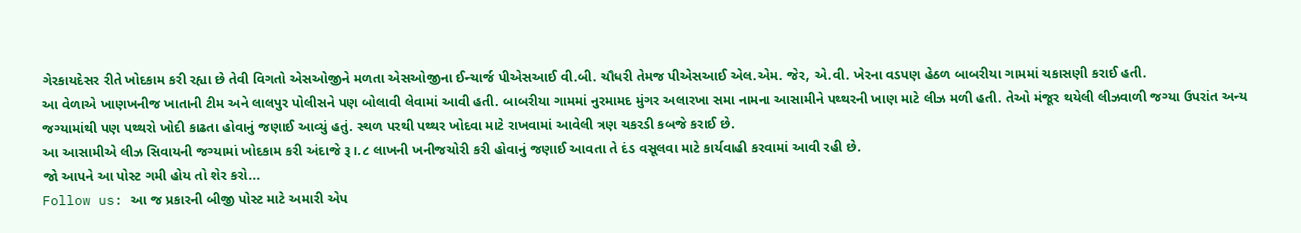ગેરકાયદેસર રીતે ખોદકામ કરી રહ્યા છે તેવી વિગતો એસઓજીને મળતા એસઓજીના ઈન્ચાર્જ પીએસઆઈ વી.બી. ચૌધરી તેમજ પીએસઆઈ એલ.એમ. જેર, એ.વી. ખેરના વડપણ હેઠળ બાબરીયા ગામમાં ચકાસણી કરાઈ હતી.
આ વેળાએ ખાણખનીજ ખાતાની ટીમ અને લાલપુર પોલીસને પણ બોલાવી લેવામાં આવી હતી. બાબરીયા ગામમાં નુરમામદ મુંગર અલારખા સમા નામના આસામીને પથ્થરની ખાણ માટે લીઝ મળી હતી. તેઓ મંજૂર થયેલી લીઝવાળી જગ્યા ઉપરાંત અન્ય જગ્યામાંથી પણ પથ્થરો ખોદી કાઢતા હોવાનું જણાઈ આવ્યું હતું. સ્થળ પરથી પથ્થર ખોદવા માટે રાખવામાં આવેલી ત્રણ ચકરડી કબજે કરાઈ છે.
આ આસામીએ લીઝ સિવાયની જગ્યામાં ખોદકામ કરી અંદાજે રૂ।.૮ લાખની ખનીજચોરી કરી હોવાનું જણાઈ આવતા તે દંડ વસૂલવા માટે કાર્યવાહી કરવામાં આવી રહી છે.
જો આપને આ પોસ્ટ ગમી હોય તો શેર કરો...
Follow us: આ જ પ્રકારની બીજી પોસ્ટ માટે અમારી એપ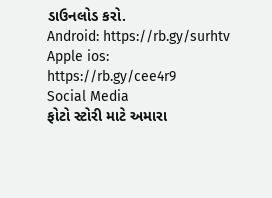ડાઉનલોડ કરો.
Android: https://rb.gy/surhtv
Apple ios: https://rb.gy/cee4r9
Social Media
ફોટો સ્ટોરી માટે અમારા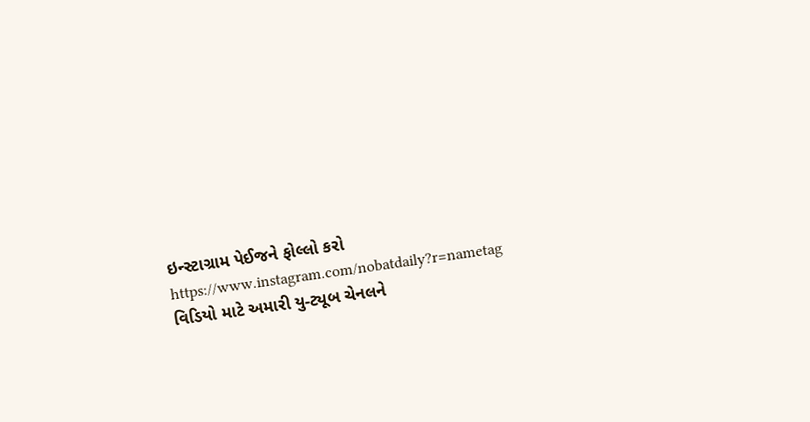ઇન્સ્ટાગ્રામ પેઈજને ફોલ્લો કરો
https://www.instagram.com/nobatdaily?r=nametag
વિડિયો માટે અમારી યુ-ટ્યૂબ ચેનલને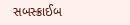સબસ્ક્રાઈબ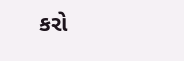કરો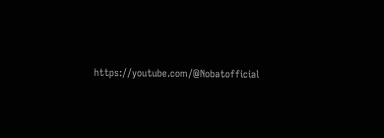https://youtube.com/@Nobatofficial